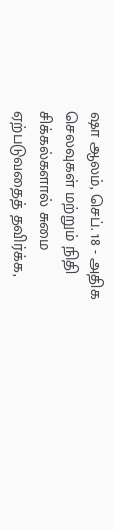ஷா ஆலம், செப். 18 - அதிக செலவுகள் மற்றும் நிதி சிக்கல்களால் சுமை ஏற்படுவதைத் தவிர்க்க,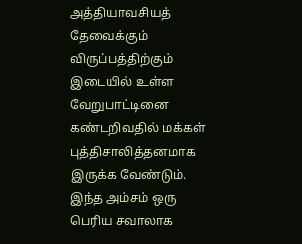அத்தியாவசியத் தேவைக்கும் விருப்பத்திற்கும் இடையில் உள்ள வேறுபாட்டினை கண்டறிவதில் மக்கள் புத்திசாலித்தனமாக இருக்க வேண்டும்.
இந்த அம்சம் ஒரு பெரிய சவாலாக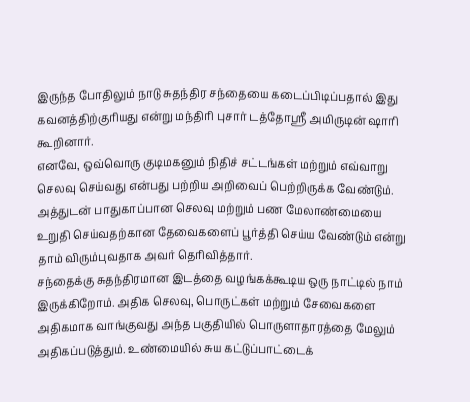இருந்த போதிலும் நாடு சுதந்திர சந்தையை கடைப்பிடிப்பதால் இது கவனத்திற்குரியது என்று மந்திரி புசார் டத்தோஸ்ரீ அமிருடின் ஷாரி கூறினார்.
எனவே, ஒவ்வொரு குடிமகனும் நிதிச் சட்டங்கள் மற்றும் எவ்வாறு செலவு செய்வது என்பது பற்றிய அறிவைப் பெற்றிருக்க வேண்டும். அத்துடன் பாதுகாப்பான செலவு மற்றும் பண மேலாண்மையை உறுதி செய்வதற்கான தேவைகளைப் பூர்த்தி செய்ய வேண்டும் என்று தாம் விரும்புவதாக அவர் தெரிவித்தார்.
சந்தைக்கு சுதந்திரமான இடத்தை வழங்கக்கூடிய ஒரு நாட்டில் நாம் இருக்கிறோம். அதிக செலவு, பொருட்கள் மற்றும் சேவைகளை அதிகமாக வாங்குவது அந்த பகுதியில் பொருளாதாரத்தை மேலும் அதிகப்படுத்தும். உண்மையில் சுய கட்டுப்பாட்டைக்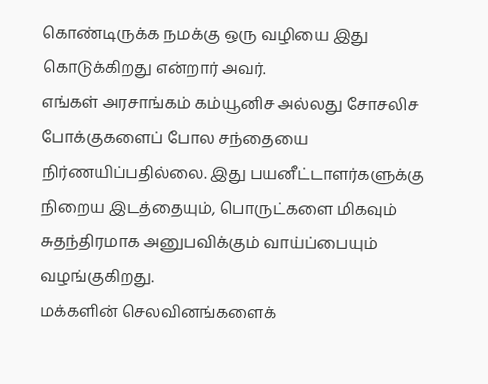கொண்டிருக்க நமக்கு ஒரு வழியை இது கொடுக்கிறது என்றார் அவர்.
எங்கள் அரசாங்கம் கம்யூனிச அல்லது சோசலிச போக்குகளைப் போல சந்தையை நிர்ணயிப்பதில்லை. இது பயனீட்டாளர்களுக்கு நிறைய இடத்தையும், பொருட்களை மிகவும் சுதந்திரமாக அனுபவிக்கும் வாய்ப்பையும் வழங்குகிறது.
மக்களின் செலவினங்களைக்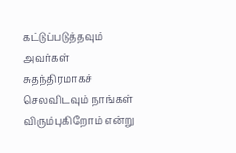கட்டுப்படுத்தவும் அவர்கள் சுதந்திரமாகச் செலவிடவும் நாங்கள் விரும்புகிறோம் என்று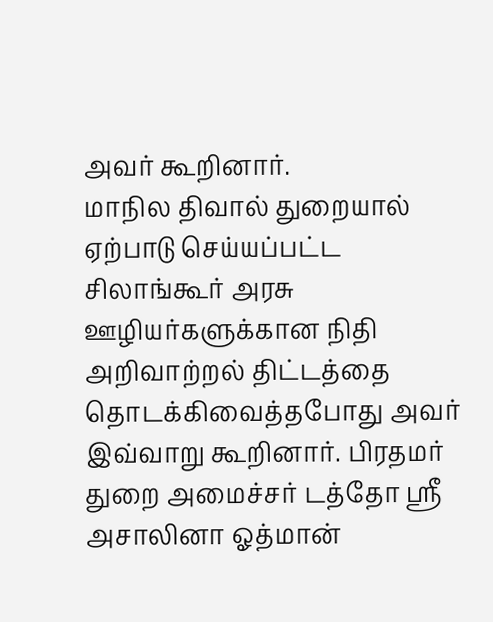அவர் கூறினார்.
மாநில திவால் துறையால் ஏற்பாடு செய்யப்பட்ட சிலாங்கூர் அரசு ஊழியர்களுக்கான நிதி அறிவாற்றல் திட்டத்தை தொடக்கிவைத்தபோது அவர் இவ்வாறு கூறினார். பிரதமர் துறை அமைச்சர் டத்தோ ஸ்ரீ அசாலினா ஓத்மான்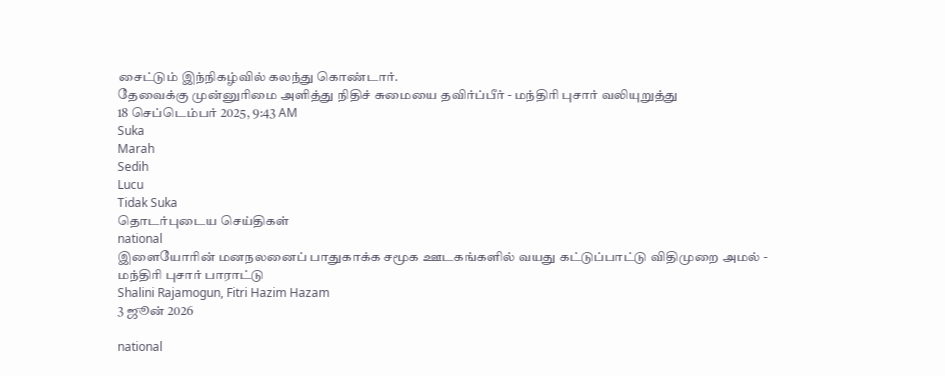சைட்டும் இந்நிகழ்வில் கலந்து கொண்டார்.
தேவைக்கு முன்னுரிமை அளித்து நிதிச் சுமையை தவிர்ப்பீர் - மந்திரி புசார் வலியுறுத்து
18 செப்டெம்பர் 2025, 9:43 AM
Suka
Marah
Sedih
Lucu
Tidak Suka
தொடர்புடைய செய்திகள்
national
இளையோரின் மனநலனைப் பாதுகாக்க சமூக ஊடகங்களில் வயது கட்டுப்பாட்டு விதிமுறை அமல் - மந்திரி புசார் பாராட்டு
Shalini Rajamogun, Fitri Hazim Hazam
3 ஜூன் 2026

national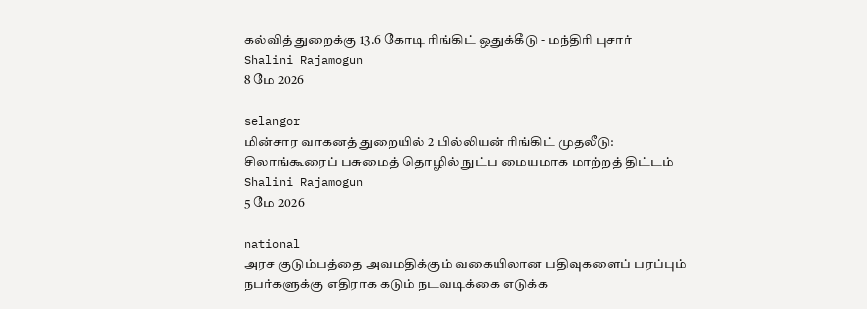கல்வித் துறைக்கு 13.6 கோடி ரிங்கிட் ஒதுக்கீடு - மந்திரி புசார்
Shalini Rajamogun
8 மே 2026

selangor
மின்சார வாகனத் துறையில் 2 பில்லியன் ரிங்கிட் முதலீடு: சிலாங்கூரைப் பசுமைத் தொழில் நுட்ப மையமாக மாற்றத் திட்டம்
Shalini Rajamogun
5 மே 2026

national
அரச குடும்பத்தை அவமதிக்கும் வகையிலான பதிவுகளைப் பரப்பும் நபர்களுக்கு எதிராக கடும் நடவடிக்கை எடுக்க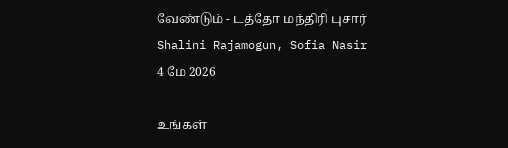வேண்டும் - டத்தோ மந்திரி புசார்
Shalini Rajamogun, Sofia Nasir
4 மே 2026

உங்கள்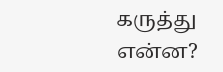கருத்து என்ன?